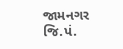જામનગર જિ.પં.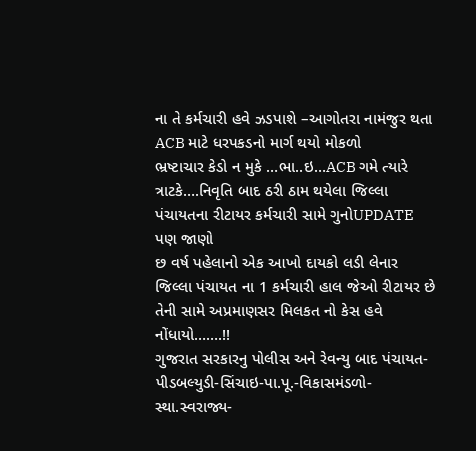ના તે કર્મચારી હવે ઝડપાશે –આગોતરા નામંજુર થતા ACB માટે ધરપકડનો માર્ગ થયો મોકળો
ભ્રષ્ટાચાર કેડો ન મુકે …ભા..ઇ…ACB ગમે ત્યારે ત્રાટકે….નિવૃતિ બાદ ઠરી ઠામ થયેલા જિલ્લા પંચાયતના રીટાયર કર્મચારી સામે ગુનોUPDATE પણ જાણો
છ વર્ષ પહેલાનો એક આખો દાયકો લડી લેનાર જિલ્લા પંચાયત ના 1 કર્મચારી હાલ જેઓ રીટાયર છે તેની સામે અપ્રમાણસર મિલકત નો કેસ હવે નોંધાયો…….!!
ગુજરાત સરકારનુ પોલીસ અને રેવન્યુ બાદ પંચાયત-પીડબલ્યુડી-સિંચાઇ-પા.પૂ.-વિકાસમંડળો-સ્થા.સ્વરાજ્ય-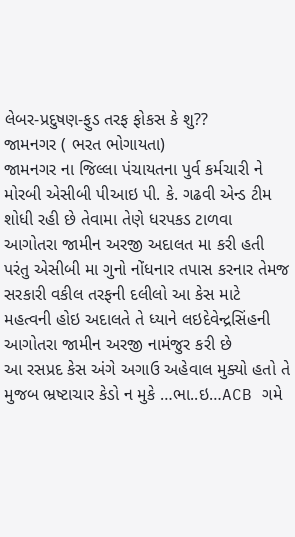લેબર-પ્રદુષણ-ફુડ તરફ ફોકસ કે શુ??
જામનગર ( ભરત ભોગાયતા)
જામનગર ના જિલ્લા પંચાયતના પુર્વ કર્મચારી ને મોરબી એસીબી પીઆઇ પી. કે. ગઢવી એન્ડ ટીમ શોધી રહી છે તેવામા તેણે ધરપકડ ટાળવા આગોતરા જામીન અરજી અદાલત મા કરી હતી પરંતુ એસીબી મા ગુનો નોંધનાર તપાસ કરનાર તેમજ સરકારી વકીલ તરફની દલીલો આ કેસ માટે મહત્વની હોઇ અદાલતે તે ધ્યાને લઇદેવેન્દ્રસિંહની આગોતરા જામીન અરજી નામંજુર કરી છે
આ રસપ્રદ કેસ અંગે અગાઉ અહેવાલ મુક્યો હતો તે મુજબ ભ્રષ્ટાચાર કેડો ન મુકે …ભા..ઇ…ACB ગમે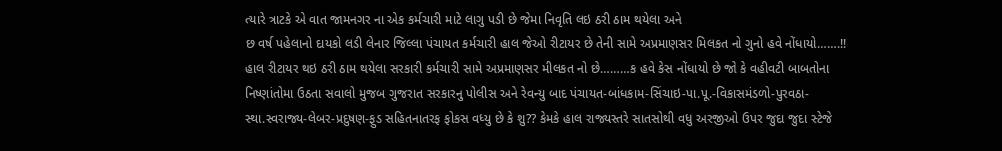ત્યારે ત્રાટકે એ વાત જામનગર ના એક કર્મચારી માટે લાગુ પડી છે જેમા નિવૃતિ લઇ ઠરી ઠામ થયેલા અને
છ વર્ષ પહેલાનો દાયકો લડી લેનાર જિલ્લા પંચાયત કર્મચારી હાલ જેઓ રીટાયર છે તેની સામે અપ્રમાણસર મિલકત નો ગુનો હવે નોંધાયો…….!! હાલ રીટાયર થઇ ઠરી ઠામ થયેલા સરકારી કર્મચારી સામે અપ્રમાણસર મીલકત નો છે………ક હવે કેસ નોંધાયો છે જો કે વહીવટી બાબતોના નિષ્ણાંતોમા ઉઠતા સવાલો મુજબ ગુજરાત સરકારનુ પોલીસ અને રેવન્યુ બાદ પંચાયત-બાંધકામ-સિંચાઇ-પા.પૂ.-વિકાસમંડળો-પુરવઠા-સ્થા.સ્વરાજ્ય-લેબર-પ્રદુષણ-ફુડ સહિતનાતરફ ફોકસ વધ્યુ છે કે શુ?? કેમકે હાલ રાજ્યસ્તરે સાતસોથી વધુ અરજીઓ ઉપર જુદા જુદા સ્ટેજે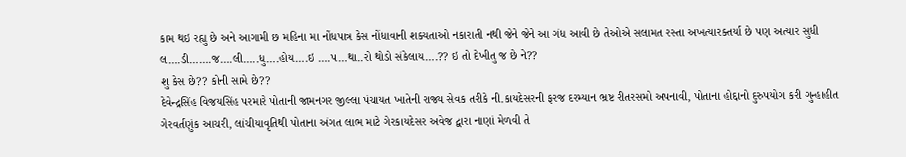કામ થઇ રહ્યુ છે અને આગામી છ મહિના મા નોંધપાત્ર કેસ નોંધાવાની શક્યતાઓ નકારાતી નથી જેને જેને આ ગંધ આવી છે તેઓએ સલામત રસ્તા અખત્યારક્તર્યા છે પણ અત્યાર સુધી લ….ડી…….જ….લી…..ધુ….હોય….ઇ ….પ…થા..રો થોડો સંકેલાય….?? ઇ તો દેખીતુ જ છે ને??
શુ કેસ છે?? કોની સામે છે??
દેવેન્દ્રસિંહ વિજયસિંહ પરમારે પોતાની જામનગર જીલ્લા પંચાયત ખાતેની રાજ્ય સેવક તરીકે ની.કાયદેસરની ફરજ દરમ્યાન ભ્રષ્ટ રીતરસમો અપનાવી, પોતાના હોદ્દાનો દુરુપયોગ કરી ગુન્હાહીત ગેરવર્તણુંક આચરી, લાંચીયાવૃતિથી પોતાના અંગત લાભ માટે ગેરકાયદેસર અવેજ દ્વારા નાણાં મેળવી તે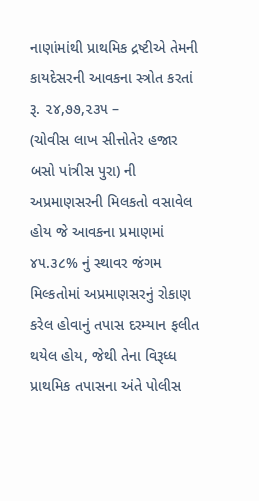નાણાંમાંથી પ્રાથમિક દ્રષ્ટીએ તેમની કાયદેસરની આવકના સ્ત્રોત કરતાં રૂ. ૨૪,૭૭,૨૩૫ –
(ચોવીસ લાખ સીત્તોતેર હજાર બસો પાંત્રીસ પુરા) ની અપ્રમાણસરની મિલકતો વસાવેલ હોય જે આવકના પ્રમાણમાં ૪૫.૩૮% નું સ્થાવર જંગમ મિલ્કતોમાં અપ્રમાણસરનું રોકાણ કરેલ હોવાનું તપાસ દરમ્યાન ફલીત થયેલ હોય, જેથી તેના વિરૂધ્ધ પ્રાથમિક તપાસના અંતે પોલીસ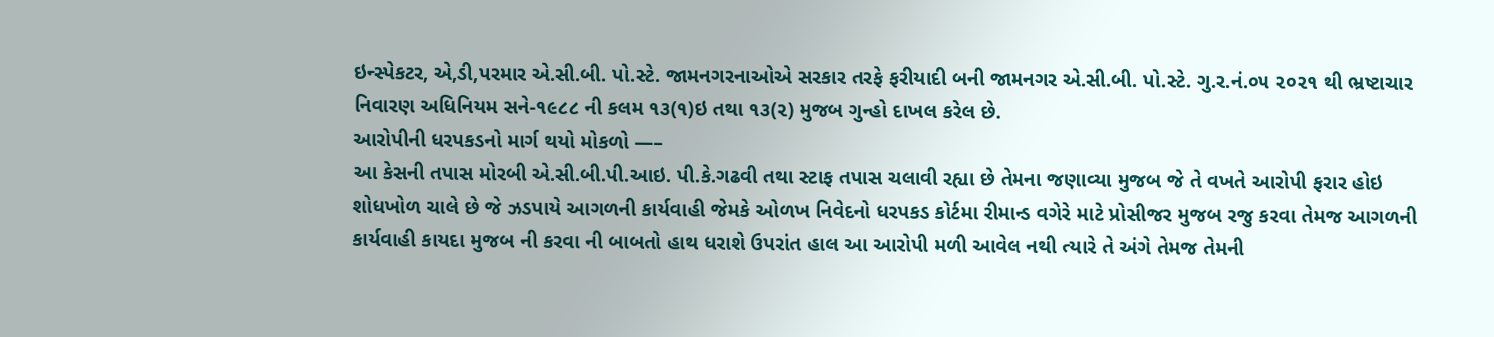ઇન્સ્પેકટર, એ,ડી,પરમાર એ.સી.બી. પો.સ્ટે. જામનગરનાઓએ સરકાર તરફે ફરીયાદી બની જામનગર એ.સી.બી. પો.સ્ટે. ગુ.ર.નં.૦૫ ૨૦૨૧ થી ભ્રષ્ટાચાર નિવારણ અધિનિયમ સને-૧૯૮૮ ની કલમ ૧૩(૧)ઇ તથા ૧૩(૨) મુજબ ગુન્હો દાખલ કરેલ છે.
આરોપીની ધરપકડનો માર્ગ થયો મોકળો —–
આ કેસની તપાસ મોરબી એ.સી.બી.પી.આઇ. પી.કે.ગઢવી તથા સ્ટાફ તપાસ ચલાવી રહ્યા છે તેમના જણાવ્યા મુજબ જે તે વખતે આરોપી ફરાર હોઇ શોધખોળ ચાલે છે જે ઝડપાયે આગળની કાર્યવાહી જેમકે ઓળખ નિવેદનો ધરપકડ કોર્ટમા રીમાન્ડ વગેરે માટે પ્રોસીજર મુજબ રજુ કરવા તેમજ આગળની કાર્યવાહી કાયદા મુજબ ની કરવા ની બાબતો હાથ ધરાશે ઉપરાંત હાલ આ આરોપી મળી આવેલ નથી ત્યારે તે અંગે તેમજ તેમની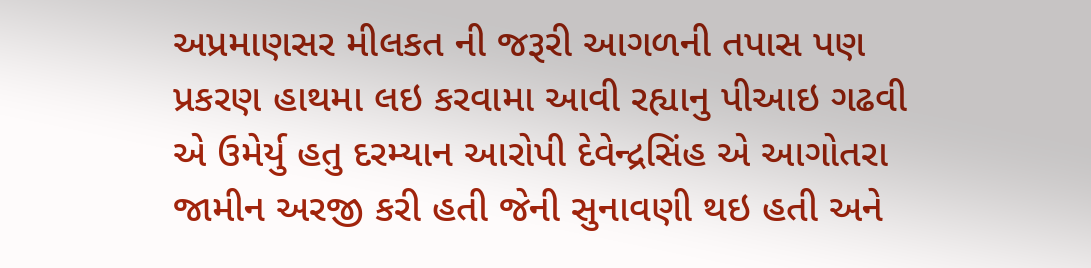અપ્રમાણસર મીલકત ની જરૂરી આગળની તપાસ પણ પ્રકરણ હાથમા લઇ કરવામા આવી રહ્યાનુ પીઆઇ ગઢવી એ ઉમેર્યુ હતુ દરમ્યાન આરોપી દેવેન્દ્રસિંહ એ આગોતરા જામીન અરજી કરી હતી જેની સુનાવણી થઇ હતી અને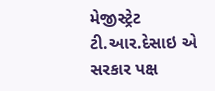મેજીસ્ટ્રેટ ટી.આર.દેસાઇ એ સરકાર પક્ષ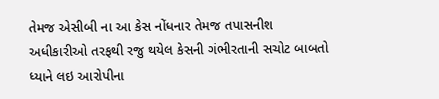તેમજ એસીબી ના આ કેસ નોંધનાર તેમજ તપાસનીશ અધીકારીઓ તરફથી રજુ થયેલ કેસની ગંભીરતાની સચોટ બાબતો ધ્યાને લઇ આરોપીના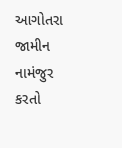આગોતરા જામીન નામંજુર કરતો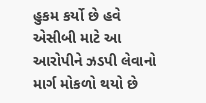હુકમ કર્યો છે હવે એસીબી માટે આ આરોપીને ઝડપી લેવાનો માર્ગ મોકળો થયો છે